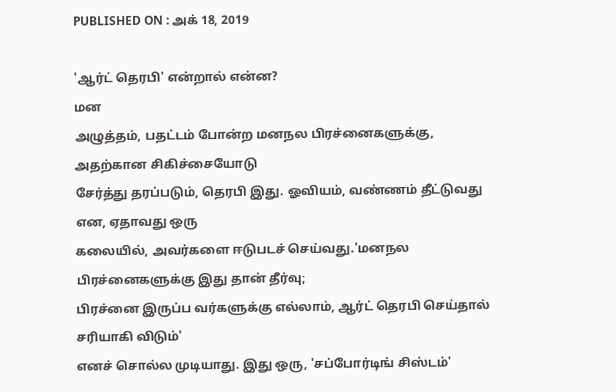PUBLISHED ON : அக் 18, 2019

'ஆர்ட் தெரபி' என்றால் என்ன?
மன
அழுத்தம், பதட்டம் போன்ற மனநல பிரச்னைகளுக்கு, அதற்கான சிகிச்சையோடு
சேர்த்து தரப்படும், தெரபி இது. ஓவியம், வண்ணம் தீட்டுவது என, ஏதாவது ஒரு
கலையில், அவர்களை ஈடுபடச் செய்வது.'மனநல பிரச்னைகளுக்கு இது தான் தீர்வு;
பிரச்னை இருப்ப வர்களுக்கு எல்லாம், ஆர்ட் தெரபி செய்தால் சரியாகி விடும்'
எனச் சொல்ல முடியாது. இது ஒரு, 'சப்போர்டிங் சிஸ்டம்'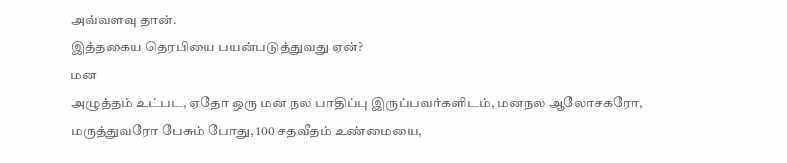அவ்வளவு தான்.
இத்தகைய தெரபியை பயன்படுத்துவது ஏன்?
மன
அழுத்தம் உட்பட, ஏதோ ஒரு மன நல பாதிப்பு இருப்பவர்களிடம், மனநல ஆலோசகரோ,
மருத்துவரோ பேசும் போது, 100 சதவீதம் உண்மையை,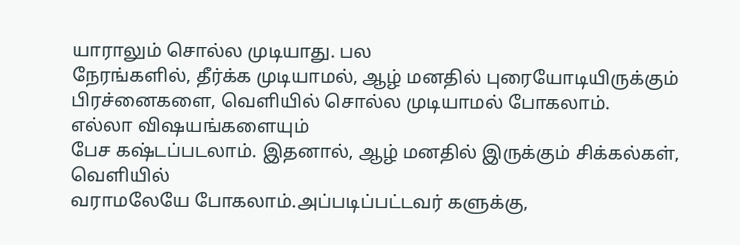யாராலும் சொல்ல முடியாது. பல
நேரங்களில், தீர்க்க முடியாமல், ஆழ் மனதில் புரையோடியிருக்கும்
பிரச்னைகளை, வெளியில் சொல்ல முடியாமல் போகலாம்.
எல்லா விஷயங்களையும்
பேச கஷ்டப்படலாம். இதனால், ஆழ் மனதில் இருக்கும் சிக்கல்கள், வெளியில்
வராமலேயே போகலாம்.அப்படிப்பட்டவர் களுக்கு,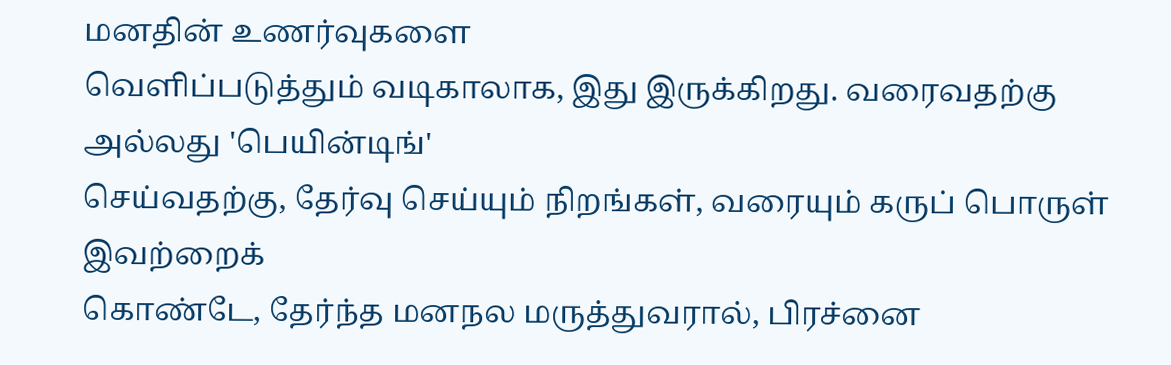மனதின் உணர்வுகளை
வெளிப்படுத்தும் வடிகாலாக, இது இருக்கிறது. வரைவதற்கு அல்லது 'பெயின்டிங்'
செய்வதற்கு, தேர்வு செய்யும் நிறங்கள், வரையும் கருப் பொருள் இவற்றைக்
கொண்டே, தேர்ந்த மனநல மருத்துவரால், பிரச்னை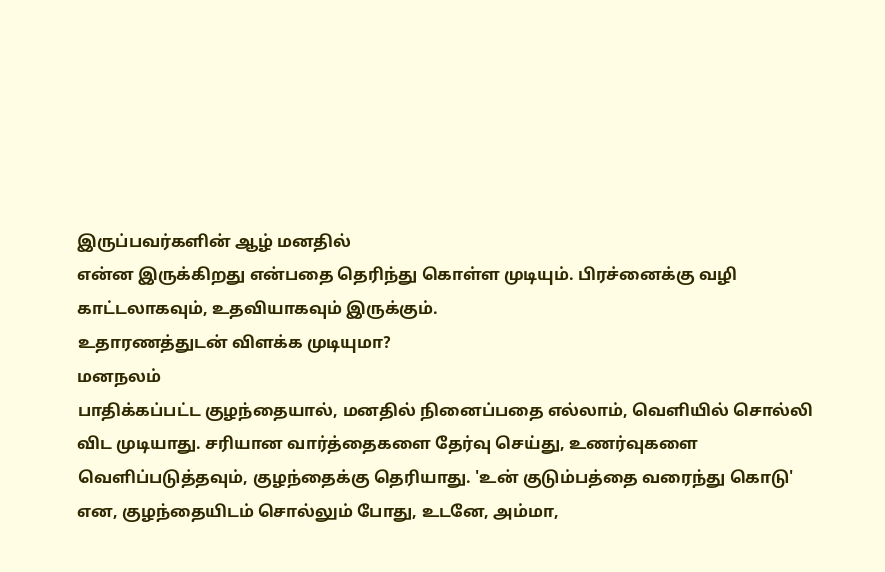இருப்பவர்களின் ஆழ் மனதில்
என்ன இருக்கிறது என்பதை தெரிந்து கொள்ள முடியும். பிரச்னைக்கு வழி
காட்டலாகவும், உதவியாகவும் இருக்கும்.
உதாரணத்துடன் விளக்க முடியுமா?
மனநலம்
பாதிக்கப்பட்ட குழந்தையால், மனதில் நினைப்பதை எல்லாம், வெளியில் சொல்லி
விட முடியாது. சரியான வார்த்தைகளை தேர்வு செய்து, உணர்வுகளை
வெளிப்படுத்தவும், குழந்தைக்கு தெரியாது. 'உன் குடும்பத்தை வரைந்து கொடு'
என, குழந்தையிடம் சொல்லும் போது, உடனே, அம்மா,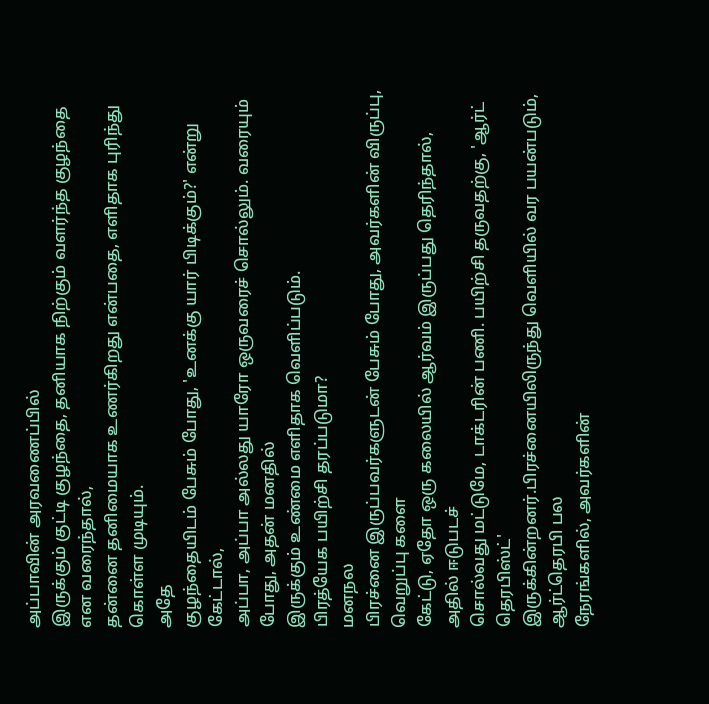அப்பாவின் அரவணைப்பில்
இருக்கும் குட்டி குழந்தை, தனியாக நிற்கும் வளர்ந்த குழந்தை என வரைந்தால்,
தன்னை தனிமையாக உணர்கிறது என்பதை, எளிதாக புரிந்து கொள்ள முடியும்.
அதே
குழந்தையிடம் பேசும் போது, 'உனக்கு யார் பிடிக்கும்?' என்று கேட்டால்,
அப்பா, அப்பா அல்லது யாரோ ஒருவரைச் சொல்லும். வரையும் போது, அதன் மனதில்
இருக்கும் உண்மை எளிதாக வெளிப்படும்.
பிரத்யேக பயிற்சி தரப்படுமா?
மனநல
பிரச்னை இருப்பவர்களுடன் பேசும் போது, அவர்களின் விருப்பு, வெறுப்பு களை
கேட்டு, ஏதோ ஒரு கலையில் ஆர்வம் இருப்பது தெரிந்தால், அதில் ஈடுபடச்
சொல்வது மட்டுமே, டாக்டரின் பணி. பயிற்சி தருவதற்கு, 'ஆர்ட் தெரபிஸ்ட்'
இருக்கின்றனர்.பிரச்னையிலிருந்து வெளியில் வர பயன்படும், ஆர்ட்தெரபி பல
நேரங்களில், அவர்களின்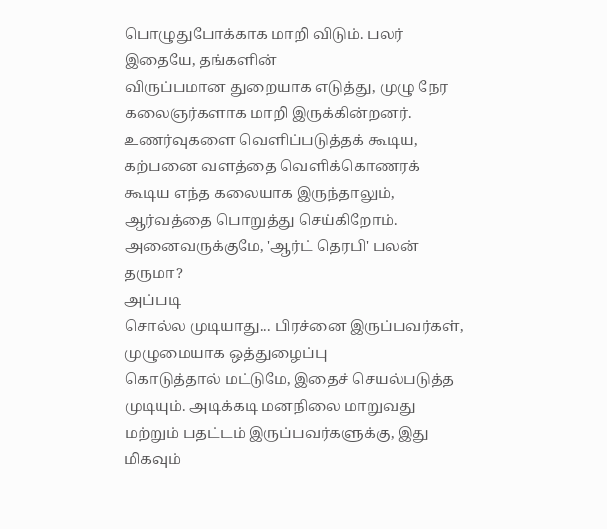பொழுதுபோக்காக மாறி விடும். பலர் இதையே, தங்களின்
விருப்பமான துறையாக எடுத்து, முழு நேர கலைஞர்களாக மாறி இருக்கின்றனர்.
உணர்வுகளை வெளிப்படுத்தக் கூடிய, கற்பனை வளத்தை வெளிக்கொணரக் கூடிய எந்த கலையாக இருந்தாலும், ஆர்வத்தை பொறுத்து செய்கிறோம்.
அனைவருக்குமே, 'ஆர்ட் தெரபி' பலன் தருமா?
அப்படி
சொல்ல முடியாது... பிரச்னை இருப்பவர்கள், முழுமையாக ஒத்துழைப்பு
கொடுத்தால் மட்டுமே, இதைச் செயல்படுத்த முடியும். அடிக்கடி மனநிலை மாறுவது
மற்றும் பதட்டம் இருப்பவர்களுக்கு, இது மிகவும்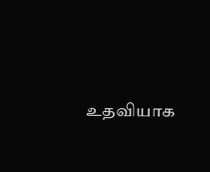உதவியாக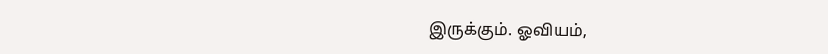இருக்கும். ஓவியம்,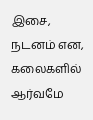இசை, நடனம் என, கலைகளில் ஆர்வமே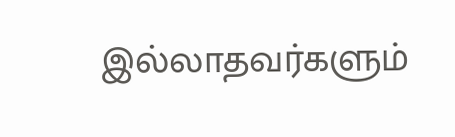இல்லாதவர்களும்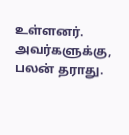உள்ளனர். அவர்களுக்கு,
பலன் தராது.